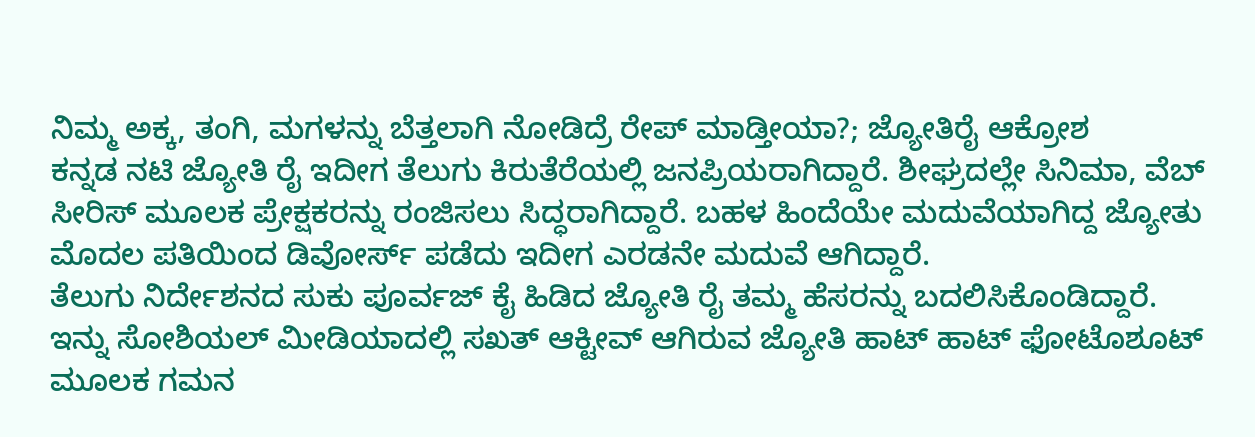ನಿಮ್ಮ ಅಕ್ಕ, ತಂಗಿ, ಮಗಳನ್ನು ಬೆತ್ತಲಾಗಿ ನೋಡಿದ್ರೆ ರೇಪ್ ಮಾಡ್ತೀಯಾ?; ಜ್ಯೋತಿರೈ ಆಕ್ರೋಶ
ಕನ್ನಡ ನಟಿ ಜ್ಯೋತಿ ರೈ ಇದೀಗ ತೆಲುಗು ಕಿರುತೆರೆಯಲ್ಲಿ ಜನಪ್ರಿಯರಾಗಿದ್ದಾರೆ. ಶೀಘ್ರದಲ್ಲೇ ಸಿನಿಮಾ, ವೆಬ್ ಸೀರಿಸ್ ಮೂಲಕ ಪ್ರೇಕ್ಷಕರನ್ನು ರಂಜಿಸಲು ಸಿದ್ಧರಾಗಿದ್ದಾರೆ. ಬಹಳ ಹಿಂದೆಯೇ ಮದುವೆಯಾಗಿದ್ದ ಜ್ಯೋತು ಮೊದಲ ಪತಿಯಿಂದ ಡಿವೋರ್ಸ್ ಪಡೆದು ಇದೀಗ ಎರಡನೇ ಮದುವೆ ಆಗಿದ್ದಾರೆ.
ತೆಲುಗು ನಿರ್ದೇಶನದ ಸುಕು ಪೂರ್ವಜ್ ಕೈ ಹಿಡಿದ ಜ್ಯೋತಿ ರೈ ತಮ್ಮ ಹೆಸರನ್ನು ಬದಲಿಸಿಕೊಂಡಿದ್ದಾರೆ. ಇನ್ನು ಸೋಶಿಯಲ್ ಮೀಡಿಯಾದಲ್ಲಿ ಸಖತ್ ಆಕ್ಟೀವ್ ಆಗಿರುವ ಜ್ಯೋತಿ ಹಾಟ್ ಹಾಟ್ ಫೋಟೊಶೂಟ್ ಮೂಲಕ ಗಮನ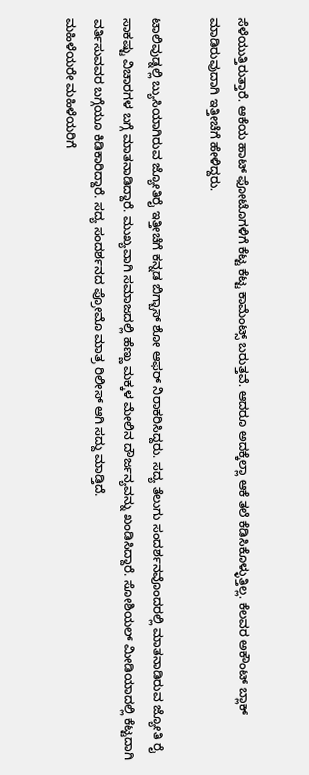ಸೆಳೆಯುತ್ತಿರುತ್ತಾರೆ. ಆಕೆಯ ಹಾಟ್ ಫೋಟೊಗಳಿಗೆ ಕೆಟ್ಟ ಕೆಟ್ಟ ಕಾಮೆಂಟ್ಸ್ ಬರುತ್ತವೆ. ಆದರೂ ಅದಕ್ಕೆಲ್ಲಾ ಆಕೆ ತಲೆ ಕೆಡಿಸಿಕೊಳ್ಳುತ್ತಿಲ್ಲ. ಕೆಲವರ ಅಕೌಂಟ್ ಬ್ಲಾಕ್ ಮಾಡಿರುವುದಾಗಿ ಇತ್ತೀಚೆಗೆ ಹೇಳಿದ್ದರು.

ಟಾಲಿವುಡ್ನಲ್ಲಿ ಬ್ಯುಸಿಯಾಗಿರುವ ಜ್ಯೋತಿರೈ ಇತ್ತೀಚೆಗೆ ಕನ್ನಡ ಬಿಗ್ಬಾಸ್ ಶೋ ಆಫರ್ ನಿರಾಕರಿಸಿದ್ದರು. ಸದ್ಯ ತೆಲುಗು ಸಂದರ್ಶನವೊಂದರಲ್ಲಿ ಮಾತನಾಡಿರುವ ಜ್ಯೋತಿ ರೈ ಸಾಕಷ್ಟು ವಿಚಾರಗಳ ಬಗ್ಗೆ ಮಾತನಾಡಿದ್ದಾರೆ. ಮುಖ್ಯವಾಗಿ ಸಮಾಜದಲ್ಲಿ ಹೆಣ್ಣು ಮಕ್ಕಳ ಮೇಲಿನ ದೌರ್ಜನ್ಯವನ್ನು ಖಂಡಿಸಿದ್ದಾರೆ. ಸೋಶಿಯಲ್ ಮೀಡಿಯಾದಲ್ಲಿ ಕೆಟ್ಟದಾಗಿ ವರ್ತಿಸುವವರ ಬಗ್ಗೆಯೂ ಕಿಡಿಕಾರಿದ್ದಾರೆ. ಸದ್ಯ ಸಂದರ್ಶನದ ಪ್ರೋಮೊ ಮಾತ್ರ ರಿಲೀಸ್ ಆಗಿ ಸದ್ದು ಮಾಡ್ತಿದೆ.
ಮಹಿಳೆಯರೇ ಮಹಿಳೆಯರಿಗೆ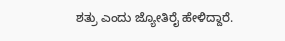ಶತ್ರು ಎಂದು ಜ್ಯೋತಿರೈ ಹೇಳಿದ್ದಾರೆ.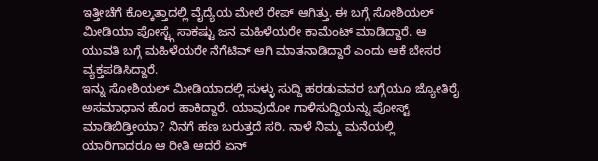ಇತ್ತೀಚೆಗೆ ಕೊಲ್ಕತ್ತಾದಲ್ಲಿ ವೈದ್ಯೆಯ ಮೇಲೆ ರೇಪ್ ಆಗಿತ್ತು. ಈ ಬಗ್ಗೆ ಸೋಶಿಯಲ್ ಮೀಡಿಯಾ ಪೋಸ್ಟ್ಗೆ ಸಾಕಷ್ಟು ಜನ ಮಹಿಳೆಯರೇ ಕಾಮೆಂಟ್ ಮಾಡಿದ್ದಾರೆ. ಆ ಯುವತಿ ಬಗ್ಗೆ ಮಹಿಳೆಯರೇ ನೆಗೆಟಿವ್ ಆಗಿ ಮಾತನಾಡಿದ್ದಾರೆ ಎಂದು ಆಕೆ ಬೇಸರ ವ್ಯಕ್ತಪಡಿಸಿದ್ದಾರೆ.
ಇನ್ನು ಸೋಶಿಯಲ್ ಮೀಡಿಯಾದಲ್ಲಿ ಸುಳ್ಳು ಸುದ್ದಿ ಹರಡುವವರ ಬಗ್ಗೆಯೂ ಜ್ಯೋತಿರೈ ಅಸಮಾಧಾನ ಹೊರ ಹಾಕಿದ್ದಾರೆ. ಯಾವುದೋ ಗಾಳಿಸುದ್ದಿಯನ್ನು ಪೋಸ್ಟ್ ಮಾಡಿಬಿಡ್ತೀಯಾ? ನಿನಗೆ ಹಣ ಬರುತ್ತದೆ ಸರಿ. ನಾಳೆ ನಿಮ್ಮ ಮನೆಯಲ್ಲಿ ಯಾರಿಗಾದರೂ ಆ ರೀತಿ ಆದರೆ ಏನ್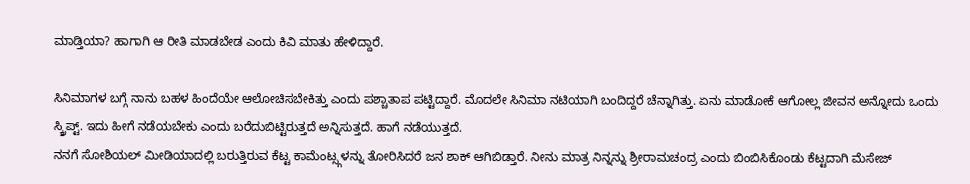ಮಾಡ್ತಿಯಾ? ಹಾಗಾಗಿ ಆ ರೀತಿ ಮಾಡಬೇಡ ಎಂದು ಕಿವಿ ಮಾತು ಹೇಳಿದ್ದಾರೆ.

ಸಿನಿಮಾಗಳ ಬಗ್ಗೆ ನಾನು ಬಹಳ ಹಿಂದೆಯೇ ಆಲೋಚಿಸಬೇಕಿತ್ತು ಎಂದು ಪಶ್ಚಾತಾಪ ಪಟ್ಟಿದ್ದಾರೆ. ಮೊದಲೇ ಸಿನಿಮಾ ನಟಿಯಾಗಿ ಬಂದಿದ್ದರೆ ಚೆನ್ನಾಗಿತ್ತು. ಏನು ಮಾಡೋಕೆ ಆಗೋಲ್ಲ ಜೀವನ ಅನ್ನೋದು ಒಂದು ಸ್ಕ್ರಿಪ್ಟ್. ಇದು ಹೀಗೆ ನಡೆಯಬೇಕು ಎಂದು ಬರೆದುಬಿಟ್ಟಿರುತ್ತದೆ ಅನ್ನಿಸುತ್ತದೆ. ಹಾಗೆ ನಡೆಯುತ್ತದೆ.
ನನಗೆ ಸೋಶಿಯಲ್ ಮೀಡಿಯಾದಲ್ಲಿ ಬರುತ್ತಿರುವ ಕೆಟ್ಟ ಕಾಮೆಂಟ್ಸ್ಗಳನ್ನು ತೋರಿಸಿದರೆ ಜನ ಶಾಕ್ ಆಗಿಬಿಡ್ತಾರೆ. ನೀನು ಮಾತ್ರ ನಿನ್ನನ್ನು ಶ್ರೀರಾಮಚಂದ್ರ ಎಂದು ಬಿಂಬಿಸಿಕೊಂಡು ಕೆಟ್ಟದಾಗಿ ಮೆಸೇಜ್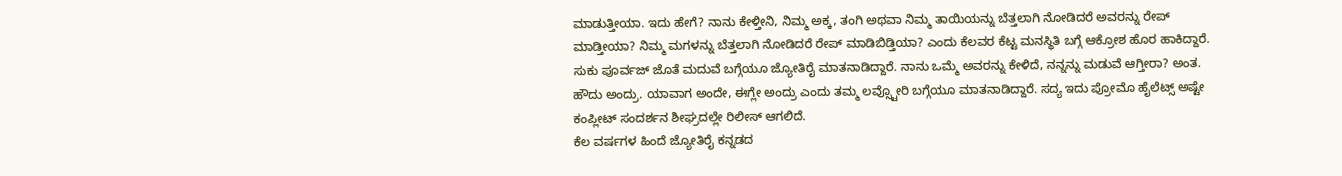ಮಾಡುತ್ತೀಯಾ. ಇದು ಹೇಗೆ? ನಾನು ಕೇಳ್ತೀನಿ, ನಿಮ್ಮ ಅಕ್ಕ, ತಂಗಿ ಅಥವಾ ನಿಮ್ಮ ತಾಯಿಯನ್ನು ಬೆತ್ತಲಾಗಿ ನೋಡಿದರೆ ಅವರನ್ನು ರೇಪ್ ಮಾಡ್ತೀಯಾ? ನಿಮ್ಮ ಮಗಳನ್ನು ಬೆತ್ತಲಾಗಿ ನೋಡಿದರೆ ರೇಪ್ ಮಾಡಿಬಿಡ್ತಿಯಾ? ಎಂದು ಕೆಲವರ ಕೆಟ್ಟ ಮನಸ್ಥಿತಿ ಬಗ್ಗೆ ಆಕ್ರೋಶ ಹೊರ ಹಾಕಿದ್ದಾರೆ.
ಸುಕು ಪೂರ್ವಜ್ ಜೊತೆ ಮದುವೆ ಬಗ್ಗೆಯೂ ಜ್ಯೋತಿರೈ ಮಾತನಾಡಿದ್ದಾರೆ. ನಾನು ಒಮ್ಮೆ ಅವರನ್ನು ಕೇಳಿದೆ, ನನ್ನನ್ನು ಮಡುವೆ ಆಗ್ತೀರಾ? ಅಂತ. ಹೌದು ಅಂದ್ರು. ಯಾವಾಗ ಅಂದೇ, ಈಗ್ಲೇ ಅಂದ್ರು ಎಂದು ತಮ್ಮ ಲವ್ಸ್ಟೋರಿ ಬಗ್ಗೆಯೂ ಮಾತನಾಡಿದ್ದಾರೆ. ಸದ್ಯ ಇದು ಪ್ರೋಮೊ ಹೈಲೆಟ್ಸ್ ಅಷ್ಟೇ ಕಂಪ್ಲೀಟ್ ಸಂದರ್ಶನ ಶೀಘ್ರದಲ್ಲೇ ರಿಲೀಸ್ ಆಗಲಿದೆ.
ಕೆಲ ವರ್ಷಗಳ ಹಿಂದೆ ಜ್ಯೋತಿರೈ ಕನ್ನಡದ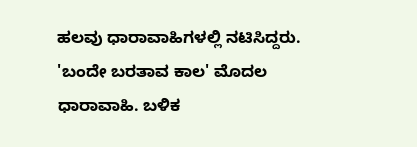ಹಲವು ಧಾರಾವಾಹಿಗಳಲ್ಲಿ ನಟಿಸಿದ್ದರು. 'ಬಂದೇ ಬರತಾವ ಕಾಲ' ಮೊದಲ ಧಾರಾವಾಹಿ. ಬಳಿಕ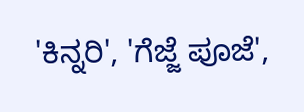'ಕಿನ್ನರಿ', 'ಗೆಜ್ಜೆ ಪೂಜೆ',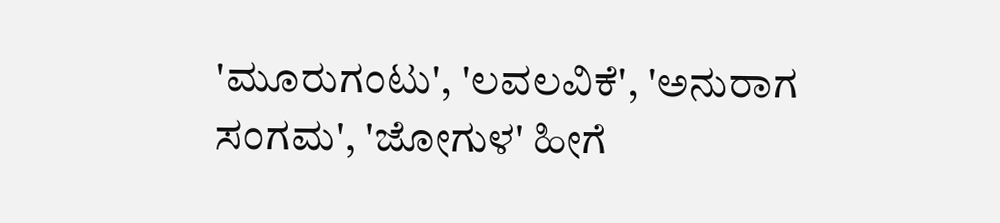'ಮೂರುಗಂಟು', 'ಲವಲವಿಕೆ', 'ಅನುರಾಗ ಸಂಗಮ', 'ಜೋಗುಳ' ಹೀಗೆ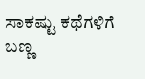ಸಾಕಷ್ಟು ಕಥೆಗಳಿಗೆ ಬಣ್ಣ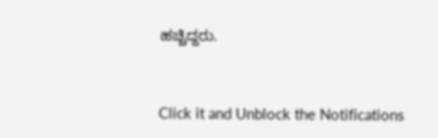ಹಚ್ಚಿದ್ದರು.


Click it and Unblock the Notifications